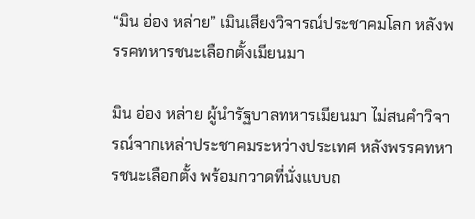“มิน อ่อง หล่าย” เมินเสียงวิจารณ์ประชาคมโลก หลังพรรคทหารชนะเลือกตั้งเมียนมา

มิน อ่อง หล่าย ผู้นำรัฐบาลทหารเมียนมา ไม่สนคำวิจารณ์จากเหล่าประชาคมระหว่างประเทศ หลังพรรคทหารชนะเลือกตั้ง พร้อมกวาดที่นั่งแบบถ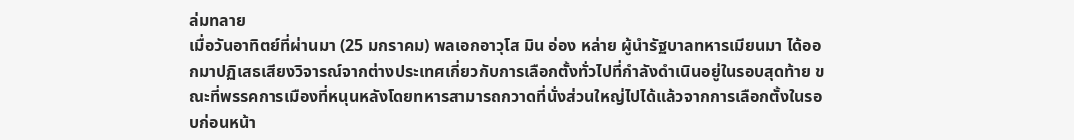ล่มทลาย
เมื่อวันอาทิตย์ที่ผ่านมา (25 มกราคม) พลเอกอาวุโส มิน อ่อง หล่าย ผู้นำรัฐบาลทหารเมียนมา ได้ออกมาปฏิเสธเสียงวิจารณ์จากต่างประเทศเกี่ยวกับการเลือกตั้งทั่วไปที่กำลังดำเนินอยู่ในรอบสุดท้าย ขณะที่พรรคการเมืองที่หนุนหลังโดยทหารสามารถกวาดที่นั่งส่วนใหญ่ไปได้แล้วจากการเลือกตั้งในรอบก่อนหน้า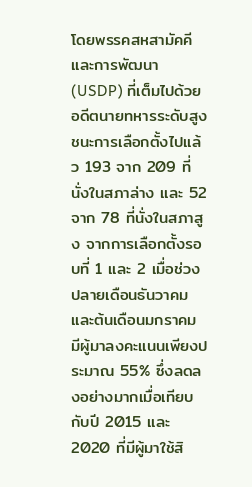โดยพรรคสหสามัคคีและการพัฒนา (USDP) ที่เต็มไปด้วยอดีตนายทหารระดับสูง ชนะการเลือกตั้งไปแล้ว 193 จาก 209 ที่นั่งในสภาล่าง และ 52 จาก 78 ที่นั่งในสภาสูง จากการเลือกตั้งรอบที่ 1 และ 2 เมื่อช่วงปลายเดือนธันวาคมและต้นเดือนมกราคม มีผู้มาลงคะแนนเพียงประมาณ 55% ซึ่งลดลงอย่างมากเมื่อเทียบกับปี 2015 และ 2020 ที่มีผู้มาใช้สิ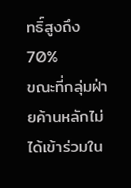ทธิ์สูงถึง 70%
ขณะที่กลุ่มฝ่ายค้านหลักไม่ได้เข้าร่วมใน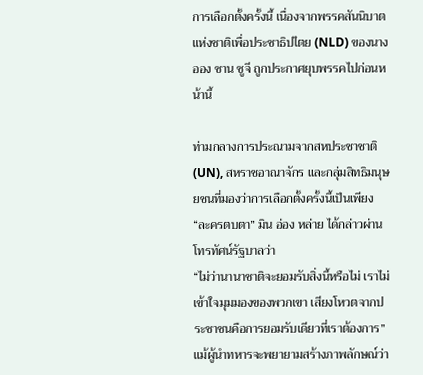การเลือกตั้งครั้งนี้ เนื่องจากพรรคสันนิบาตแห่งชาติเพื่อประชาธิปไตย (NLD) ของนางออง ซาน ซูจี ถูกประกาศยุบพรรคไปก่อนหน้านี้

ท่ามกลางการประณามจากสหประชาชาติ (UN), สหราชอาณาจักร และกลุ่มสิทธิมนุษยชนที่มองว่าการเลือกตั้งครั้งนี้เป็นเพียง “ละครตบตา” มิน อ่อง หล่าย ได้กล่าวผ่านโทรทัศน์รัฐบาลว่า
“ไม่ว่านานาชาติจะยอมรับสิ่งนี้หรือไม่ เราไม่เข้าใจมุมมองของพวกเขา เสียงโหวตจากประชาชนคือการยอมรับเดียวที่เราต้องการ”
แม้ผู้นำทหารจะพยายามสร้างภาพลักษณ์ว่า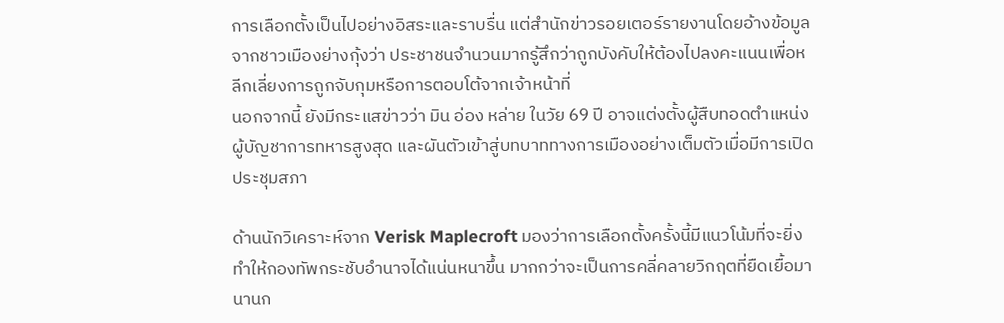การเลือกตั้งเป็นไปอย่างอิสระและราบรื่น แต่สำนักข่าวรอยเตอร์รายงานโดยอ้างข้อมูลจากชาวเมืองย่างกุ้งว่า ประชาชนจำนวนมากรู้สึกว่าถูกบังคับให้ต้องไปลงคะแนนเพื่อหลีกเลี่ยงการถูกจับกุมหรือการตอบโต้จากเจ้าหน้าที่
นอกจากนี้ ยังมีกระแสข่าวว่า มิน อ่อง หล่าย ในวัย 69 ปี อาจแต่งตั้งผู้สืบทอดตำแหน่งผู้บัญชาการทหารสูงสุด และผันตัวเข้าสู่บทบาททางการเมืองอย่างเต็มตัวเมื่อมีการเปิดประชุมสภา

ด้านนักวิเคราะห์จาก Verisk Maplecroft มองว่าการเลือกตั้งครั้งนี้มีแนวโน้มที่จะยิ่งทำให้กองทัพกระชับอำนาจได้แน่นหนาขึ้น มากกว่าจะเป็นการคลี่คลายวิกฤตที่ยืดเยื้อมานานก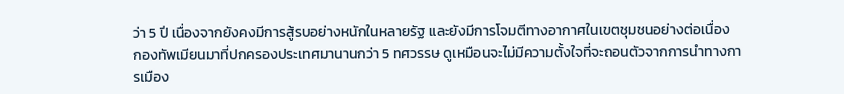ว่า 5 ปี เนื่องจากยังคงมีการสู้รบอย่างหนักในหลายรัฐ และยังมีการโจมตีทางอากาศในเขตชุมชนอย่างต่อเนื่อง
กองทัพเมียนมาที่ปกครองประเทศมานานกว่า 5 ทศวรรษ ดูเหมือนจะไม่มีความตั้งใจที่จะถอนตัวจากการนำทางการเมือง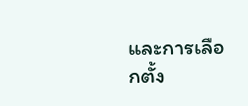และการเลือกตั้ง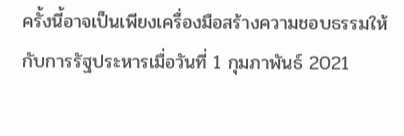ครั้งนี้อาจเป็นเพียงเครื่องมือสร้างความชอบธรรมให้กับการรัฐประหารเมื่อวันที่ 1 กุมภาพันธ์ 2021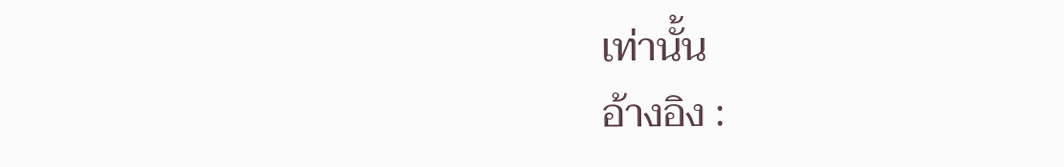เท่านั้น
อ้างอิง :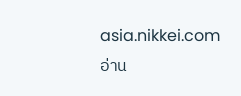asia.nikkei.com
อ่าน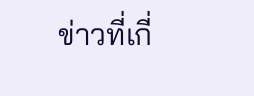ข่าวที่เกี่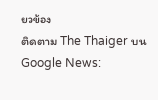ยวข้อง
ติดตาม The Thaiger บน Google News: